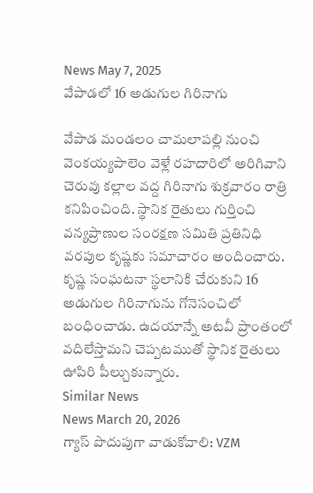News May 7, 2025
వేపాడలో 16 అడుగుల గిరినాగు

వేపాడ మండలం చామలాపల్లి నుంచి వెంకయ్యపాలెం వెళ్లే రహదారిలో అరిగివాని చెరువు కల్లాల వద్ద గిరినాగు శుక్రవారం రాత్రి కనిపించింది. స్థానిక రైతులు గుర్తించి వన్యప్రాణుల సంరక్షణ సమితి ప్రతినిధి వరపుల కృష్ణకు సమాచారం అందించారు. కృష్ణ సంఘటనా స్థలానికి చేరుకుని 16 అడుగుల గిరినాగును గోనెసంచిలో బంధించాడు. ఉదయాన్నే అటవీ ప్రాంతంలో వదిలేస్తామని చెప్పటముతో స్థానిక రైతులు ఊపిరి పీల్చుకున్నారు.
Similar News
News March 20, 2026
గ్యాస్ పొదుపుగా వాడుకోవాలి: VZM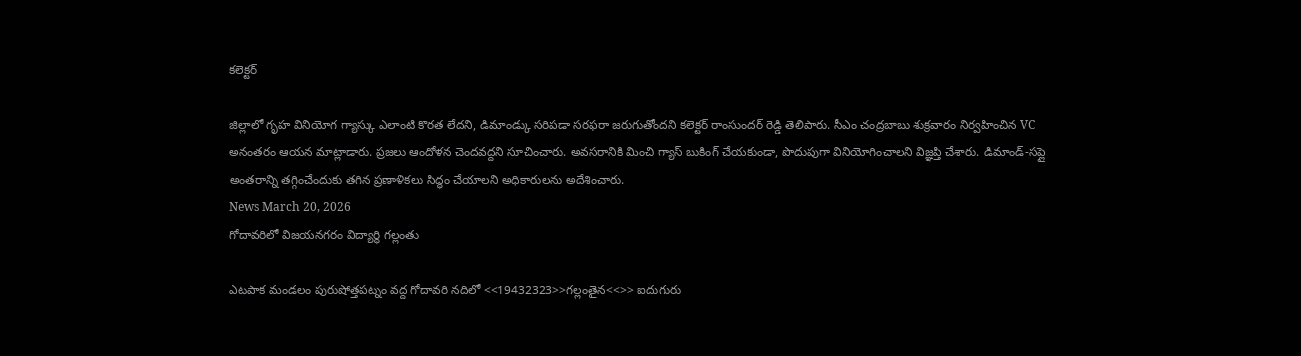కలెక్టర్

జిల్లాలో గృహ వినియోగ గ్యాస్కు ఎలాంటి కొరత లేదని, డిమాండ్కు సరిపడా సరఫరా జరుగుతోందని కలెక్టర్ రాంసుందర్ రెడ్డి తెలిపారు. సీఎం చంద్రబాబు శుక్రవారం నిర్వహించిన VC అనంతరం ఆయన మాట్లాడారు. ప్రజలు ఆందోళన చెందవద్దని సూచించారు. అవసరానికి మించి గ్యాస్ బుకింగ్ చేయకుండా, పొదుపుగా వినియోగించాలని విజ్ఞప్తి చేశారు. డిమాండ్-సప్లై అంతరాన్ని తగ్గించేందుకు తగిన ప్రణాళికలు సిద్ధం చేయాలని అధికారులను అదేశించారు.
News March 20, 2026
గోదావరిలో విజయనగరం విద్యార్థి గల్లంతు

ఎటపాక మండలం పురుషోత్తపట్నం వద్ద గోదావరి నదిలో <<19432323>>గల్లంతైన<<>> ఐదుగురు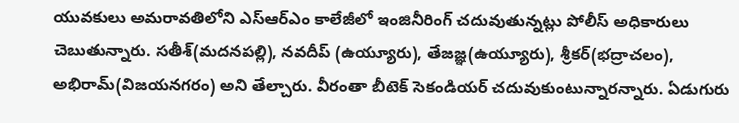యువకులు అమరావతిలోని ఎస్ఆర్ఎం కాలేజీలో ఇంజినీరింగ్ చదువుతున్నట్లు పోలీస్ అధికారులు చెబుతున్నారు. సతీశ్(మదనపల్లి), నవదీప్ (ఉయ్యూరు), తేజజ్ఞ(ఉయ్యూరు), శ్రీకర్(భద్రాచలం), అభిరామ్(విజయనగరం) అని తేల్చారు. వీరంతా బీటెక్ సెకండియర్ చదువుకుంటున్నారన్నారు. ఏడుగురు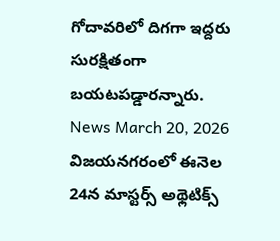గోదావరిలో దిగగా ఇద్దరు సురక్షితంగా బయటపడ్డారన్నారు.
News March 20, 2026
విజయనగరంలో ఈనెల 24న మాస్టర్స్ అథ్లెటిక్స్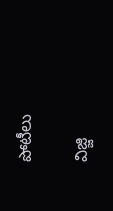పోటీలు

విజ్జి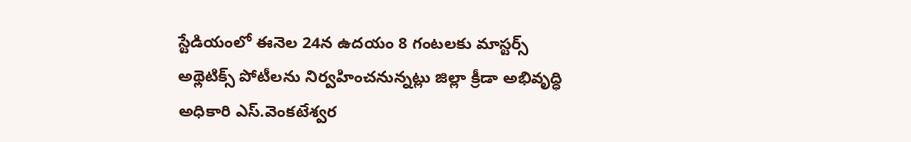స్టేడియంలో ఈనెల 24న ఉదయం 8 గంటలకు మాస్టర్స్ అథ్లెటిక్స్ పోటీలను నిర్వహించనున్నట్లు జిల్లా క్రీడా అభివృద్ధి అధికారి ఎస్.వెంకటేశ్వర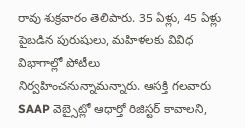రావు శుక్రవారం తెలిపారు. 35 ఏళ్లు, 45 ఏళ్లు పైబడిన పురుషులు, మహిళలకు వివిధ విభాగాల్లో పోటీలు నిర్వహించనున్నామన్నారు. ఆసక్తి గలవారు SAAP వెబ్సైట్లో ఆధార్తో రిజిస్టర్ కావాలని,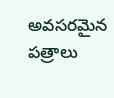అవసరమైన పత్రాలు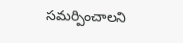సమర్పించాలని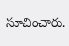సూచించారు.